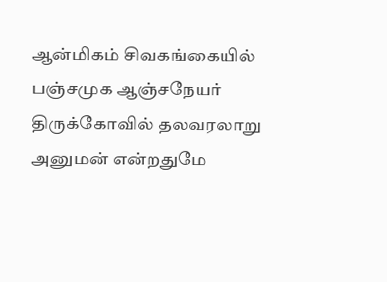ஆன்மிகம் சிவகங்கையில் பஞ்சமுக ஆஞ்சநேயர் திருக்கோவில் தலவரலாறு அனுமன் என்றதுமே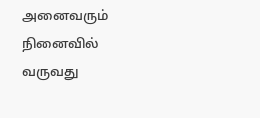அனைவரும் நினைவில் வருவது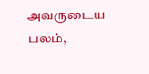அவருடைய பலம்,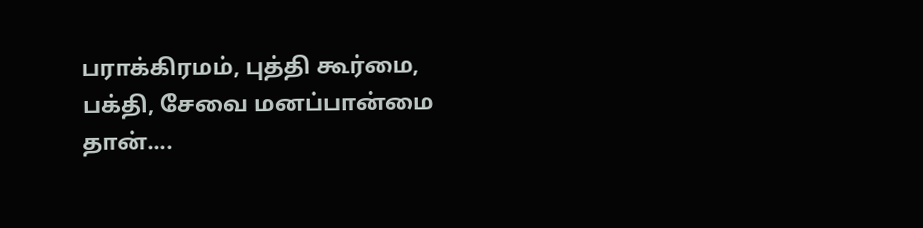பராக்கிரமம், புத்தி கூர்மை, பக்தி, சேவை மனப்பான்மை தான்....